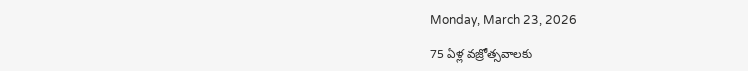Monday, March 23, 2026

75 ఏళ్ల వజ్రోత్సవాలకు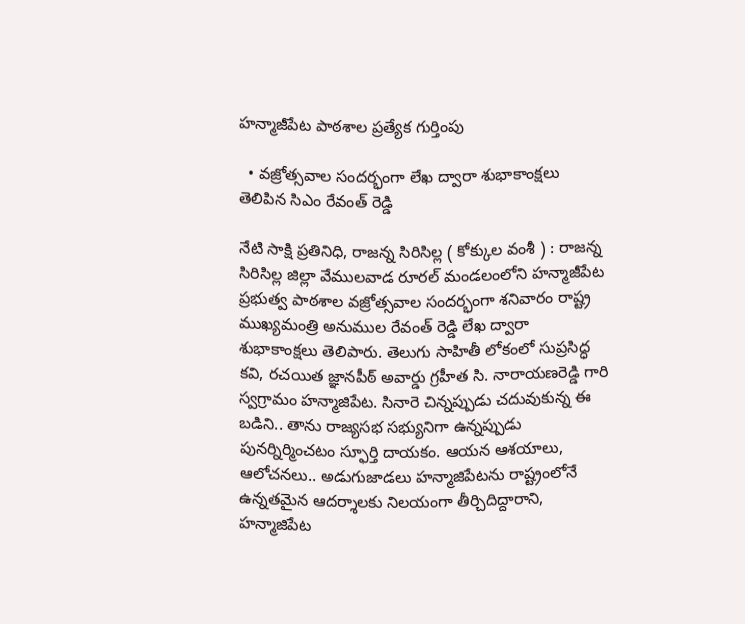హన్మాజీపేట పాఠశాల ప్రత్యేక గుర్తింపు

  • వజ్రోత్సవాల సందర్భంగా లేఖ ద్వారా శుభాకాంక్షలు తెలిపిన సిఎం రేవంత్ రెడ్డి

నేటి సాక్షి ప్రతినిధి, రాజన్న సిరిసిల్ల ( కోక్కుల వంశీ ) : రాజన్న సిరిసిల్ల జిల్లా వేములవాడ రూరల్ మండలంలోని హన్మాజీపేట ప్రభుత్వ పాఠశాల వజ్రోత్సవాల సందర్భంగా శనివారం రాష్ట్ర ముఖ్యమంత్రి అనుముల రేవంత్ రెడ్డి లేఖ ద్వారా శుభాకాంక్షలు తెలిపారు. తెలుగు సాహితీ లోకంలో సుప్రసిద్ధ కవి, రచయిత జ్ఞానపీఠ్ అవార్డు గ్రహీత సి. నారాయణరెడ్డి గారి స్వగ్రామం హన్మాజిపేట. సినారె చిన్నప్పుడు చదువుకున్న ఈ బడిని.. తాను రాజ్యసభ సభ్యునిగా ఉన్నప్పుడు పునర్నిర్మించటం స్ఫూర్తి దాయకం. ఆయన ఆశయాలు, ఆలోచనలు.. అడుగుజాడలు హన్మాజిపేటను రాష్ట్రంలోనే ఉన్నతమైన ఆదర్శాలకు నిలయంగా తీర్చిదిద్దారాని, హన్మాజిపేట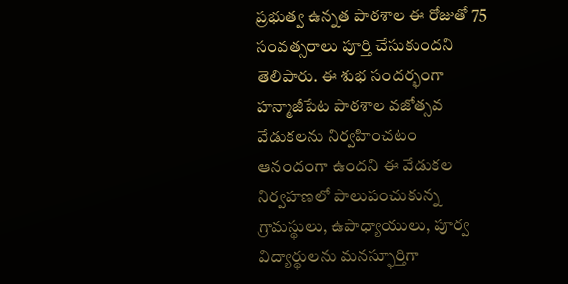ప్రభుత్వ ఉన్నత పాఠశాల ఈ రోజుతో 75 సంవత్సరాలు పూర్తి చేసుకుందని తెలిపారు. ఈ శుభ సందర్భంగా హన్మాజీపేట పాఠశాల వజోత్సవ వేడుకలను నిర్వహించటం ఆనందంగా ఉందని ఈ వేడుకల నిర్వహణలో పాలుపంచుకున్న గ్రామస్థులు, ఉపాధ్యాయులు, పూర్వ విద్యార్థులను మనస్ఫూర్తిగా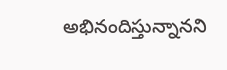అభినందిస్తున్నానని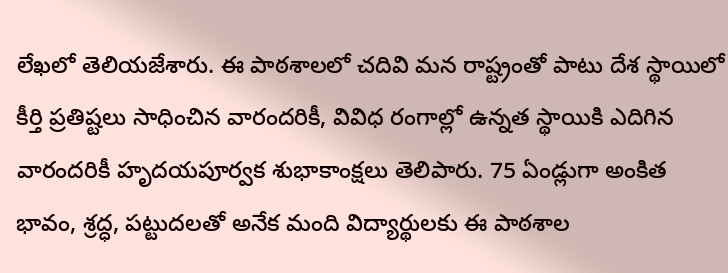లేఖలో తెలియజేశారు. ఈ పాఠశాలలో చదివి మన రాష్ట్రంతో పాటు దేశ స్థాయిలో కీర్తి ప్రతిష్టలు సాధించిన వారందరికీ, వివిధ రంగాల్లో ఉన్నత స్థాయికి ఎదిగిన వారందరికీ హృదయపూర్వక శుభాకాంక్షలు తెలిపారు. 75 ఏండ్లుగా అంకిత భావం, శ్రద్ధ, పట్టుదలతో అనేక మంది విద్యార్థులకు ఈ పాఠశాల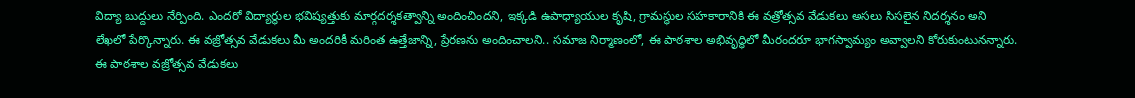విద్యా బుద్దులు నేర్పింది. ఎందరో విద్యార్థుల భవిష్యత్తుకు మార్గదర్శకత్వాన్ని అందించిందని, ఇక్కడి ఉపాధ్యాయుల కృషి, గ్రామస్థుల సహకారానికి ఈ వత్రోత్సవ వేడుకలు అసలు సిసలైన నిదర్శనం అని లేఖలో పేర్కొన్నారు. ఈ వజ్రోత్సవ వేడుకలు మీ అందరికీ మరింత ఉత్తేజాన్ని, ప్రేరణను అందించాలని.. సమాజ నిర్మాణంలో, ఈ పాఠశాల అభివృద్ధిలో మీరందరూ భాగస్వామ్యం అవ్వాలని కోరుకుంటునన్నారు. ఈ పాఠశాల వజ్రోత్సవ వేడుకలు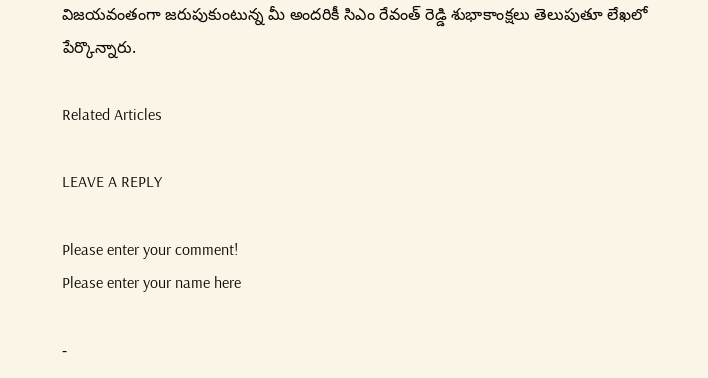విజయవంతంగా జరుపుకుంటున్న మీ అందరికీ సిఎం రేవంత్ రెడ్డి శుభాకాంక్షలు తెలుపుతూ లేఖలో పేర్కొన్నారు.

Related Articles

LEAVE A REPLY

Please enter your comment!
Please enter your name here

-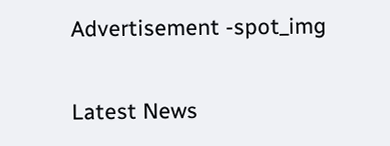Advertisement -spot_img

Latest News